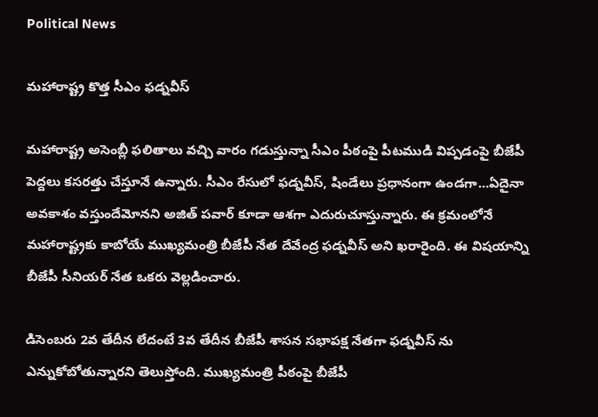Political News

మహారాష్ట్ర కొత్త సీఎం ఫడ్నవీస్

మహారాష్ట్ర అసెంబ్లీ ఫలితాలు వచ్చి వారం గడుస్తున్నా సీఎం పీఠంపై పీటముడి విప్పడంపై బీజేపీ పెద్దలు కసరత్తు చేస్తూనే ఉన్నారు. సీఎం రేసులో ఫడ్నవీస్, షిండేలు ప్రధానంగా ఉండగా…ఏదైనా అవకాశం వస్తుందేమోనని అజిత్ పవార్ కూడా ఆశగా ఎదురుచూస్తున్నారు. ఈ క్రమంలోనే మహారాష్ట్రకు కాబోయే ముఖ్యమంత్రి బీజేపీ నేత దేవేంద్ర ఫడ్నవీస్ అని ఖరారైంది. ఈ విషయాన్ని బీజేపీ సీనియర్ నేత ఒకరు వెల్లడించారు.

డిసెంబరు 2వ తేదీన లేదంటే 3వ తేదీన బీజేపీ శాసన సభాపక్ష నేతగా ఫడ్నవీస్ ను ఎన్నుకోబోతున్నారని తెలుస్తోంది. ముఖ్యమంత్రి పీఠంపై బీజేపీ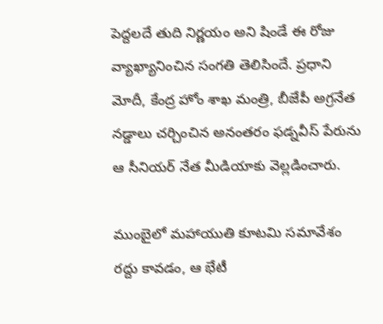పెద్దలదే తుది నిర్ణయం అని షిండే ఈ రోజు వ్యాఖ్యానించిన సంగతి తెలిసిందే. ప్రధాని మోదీ, కేంద్ర హోం శాఖ మంత్రి, బీజేపీ అగ్రనేత నడ్డాలు చర్చించిన అనంతరం ఫడ్నవీస్ పేరును ఆ సీనియర్ నేత మీడియాకు వెల్లడించారు.

ముంబైలో మహాయుతి కూటమి సమావేశం రద్దు కావడం, ఆ భేటీ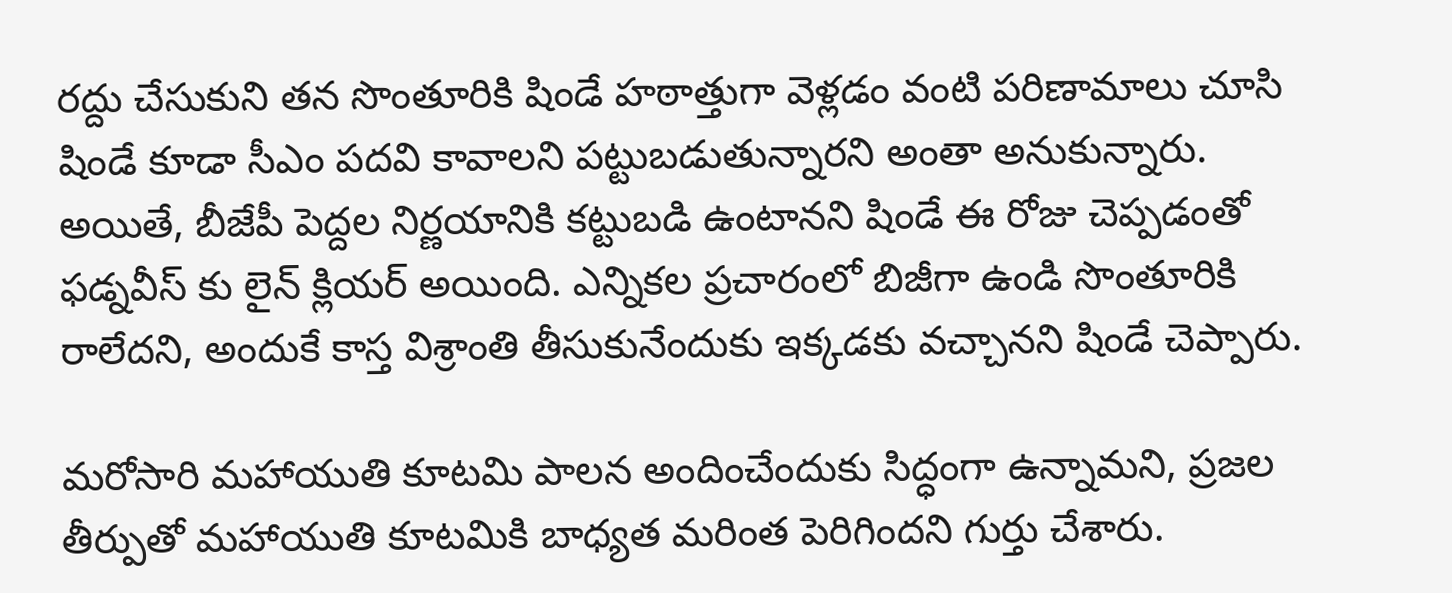రద్దు చేసుకుని తన సొంతూరికి షిండే హఠాత్తుగా వెళ్లడం వంటి పరిణామాలు చూసి షిండే కూడా సీఎం పదవి కావాలని పట్టుబడుతున్నారని అంతా అనుకున్నారు. అయితే, బీజేపీ పెద్దల నిర్ణయానికి కట్టుబడి ఉంటానని షిండే ఈ రోజు చెప్పడంతో ఫడ్నవీస్ కు లైన్ క్లియర్ అయింది. ఎన్నికల ప్రచారంలో బిజీగా ఉండి సొంతూరికి రాలేదని, అందుకే కాస్త విశ్రాంతి తీసుకునేందుకు ఇక్కడకు వచ్చానని షిండే చెప్పారు.

మరోసారి మహాయుతి కూటమి పాలన అందించేందుకు సిద్ధంగా ఉన్నామని, ప్రజల తీర్పుతో మహాయుతి కూటమికి బాధ్యత మరింత పెరిగిందని గుర్తు చేశారు.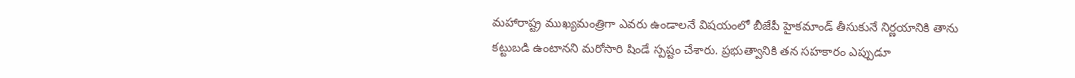మహారాష్ట్ర ముఖ్యమంత్రిగా ఎవరు ఉండాలనే విషయంలో బీజేపీ హైకమాండ్ తీసుకునే నిర్ణయానికి తాను కట్టుబడి ఉంటానని మరోసారి షిండే స్పష్టం చేశారు. ప్రభుత్వానికి తన సహకారం ఎప్పుడూ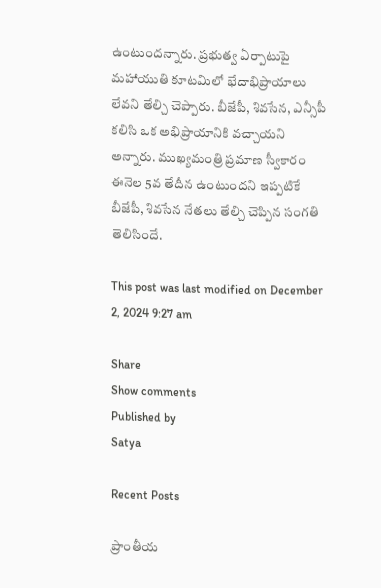ఉంటుందన్నారు. ప్రభుత్వ ఏర్పాటుపై మహాయుతి కూటమిలో భేదాభిప్రాయాలు లేవని తేల్చి చెప్పారు. బీజేపీ, శివసేన, ఎన్సీపీ కలిసి ఒక అభిప్రాయానికి వచ్చాయని అన్నారు. ముఖ్యమంత్రి ప్రమాణ స్వీకారం ఈనెల 5వ తేదీన ఉంటుందని ఇప్పటికే బీజేపీ, శివసేన నేతలు తేల్చి చెప్పిన సంగతి తెలిసిందే.

This post was last modified on December 2, 2024 9:27 am

Share
Show comments
Published by
Satya

Recent Posts

ప్రాంతీయ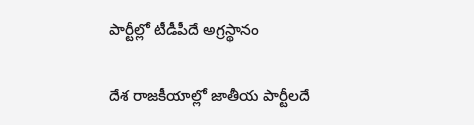పార్టీల్లో టీడీపీదే అగ్రస్థానం

దేశ రాజకీయాల్లో జాతీయ పార్టీలదే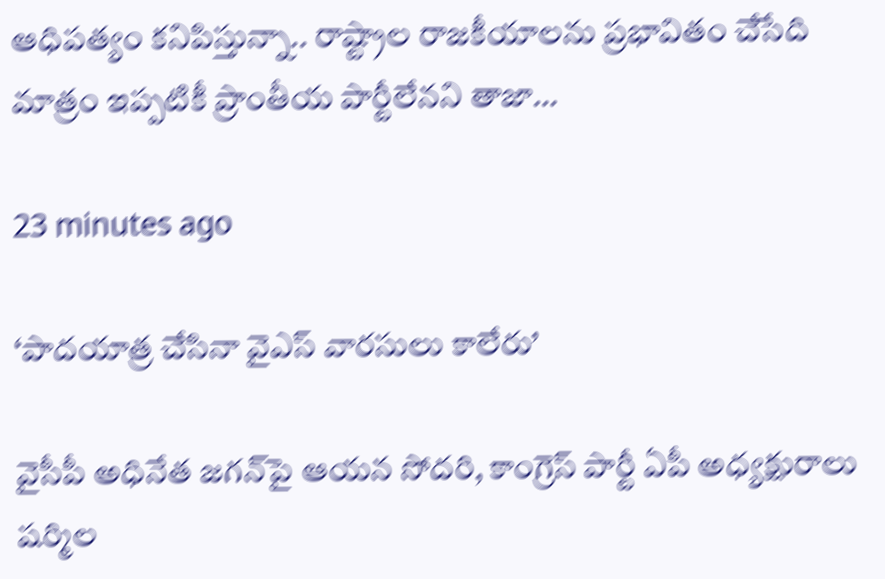ఆధిపత్యం కనిపిస్తున్నా.. రాష్ట్రాల రాజకీయాలను ప్రభావితం చేసేది మాత్రం ఇప్పటికీ ప్రాంతీయ పార్టీలేనని తాజా…

23 minutes ago

‘పాదయాత్ర చేసినా వైఎస్ వారసులు కాలేరు’

వైసీపీ అధినేత జ‌గ‌న్‌పై ఆయ‌న సోద‌రి, కాంగ్రెస్ పార్టీ ఏపీ అధ్య‌క్షురాలు ష‌ర్మిల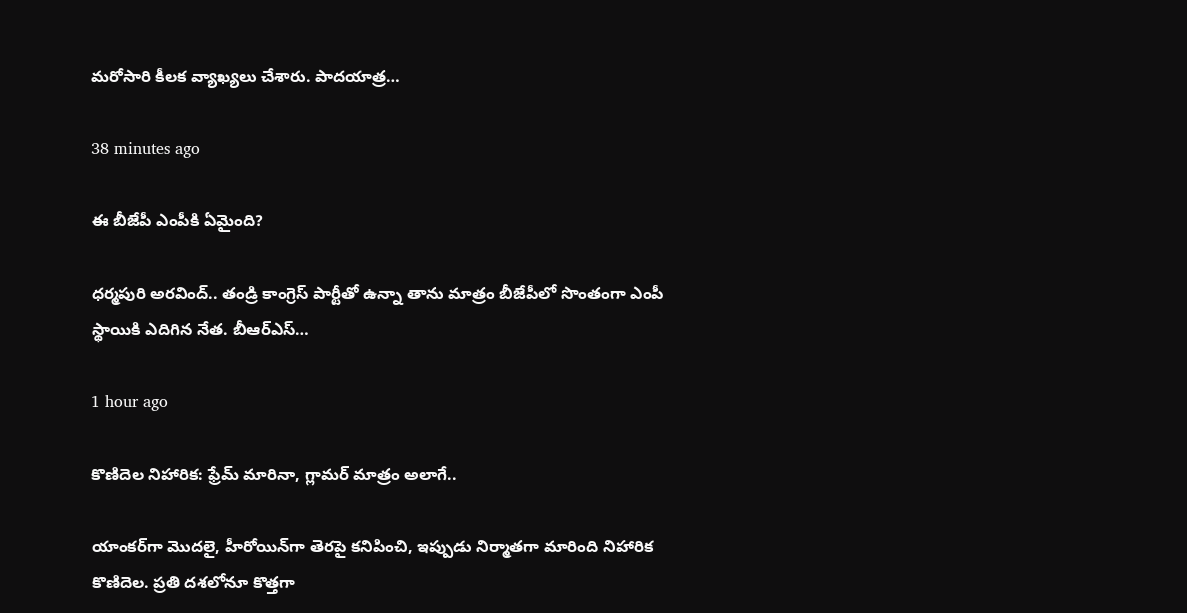మ‌రోసారి కీల‌క వ్యాఖ్య‌లు చేశారు. పాద‌యాత్ర…

38 minutes ago

ఈ బీజేపీ ఎంపీకి ఏమైంది?

ధర్మపురి అరవింద్.. తండ్రి కాంగ్రెస్ పార్టీతో ఉన్నా తాను మాత్రం బీజేపీలో సొంతంగా ఎంపీ స్థాయికి ఎదిగిన నేత. బీఆర్ఎస్…

1 hour ago

కొణిదెల నిహారిక: ఫ్రేమ్ మారినా, గ్లామర్ మాత్రం అలాగే..

యాంకర్‌గా మొదలై, హీరోయిన్‌గా తెరపై కనిపించి, ఇప్పుడు నిర్మాతగా మారింది నిహారిక కొణిదెల. ప్రతి దశలోనూ కొత్తగా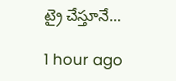ట్రై చేస్తూనే…

1 hour ago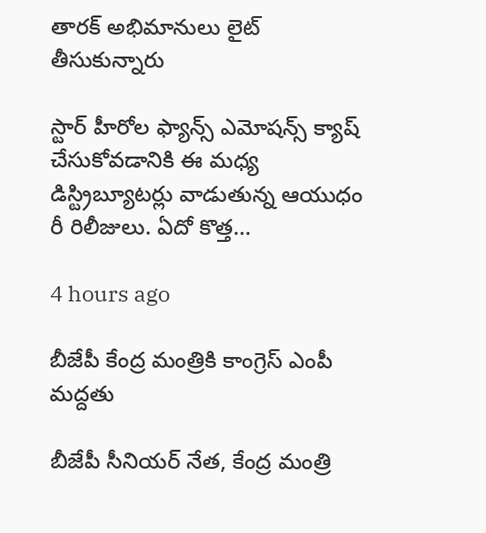తారక్ అభిమానులు లైట్ తీసుకున్నారు

స్టార్ హీరోల ఫ్యాన్స్ ఎమోషన్స్ క్యాష్ చేసుకోవడానికి ఈ మధ్య డిస్ట్రిబ్యూటర్లు వాడుతున్న ఆయుధం రీ రిలీజులు. ఏదో కొత్త…

4 hours ago

బీజేపీ కేంద్ర మంత్రికి కాంగ్రెస్ ఎంపీ మద్దతు

బీజేపీ సీనియర్ నేత, కేంద్ర మంత్రి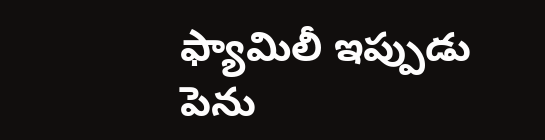ఫ్యామిలీ ఇప్పుడు పెను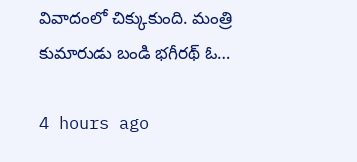వివాదంలో చిక్కుకుంది. మంత్రి కుమారుడు బండి భగీరథ్ ఓ…

4 hours ago